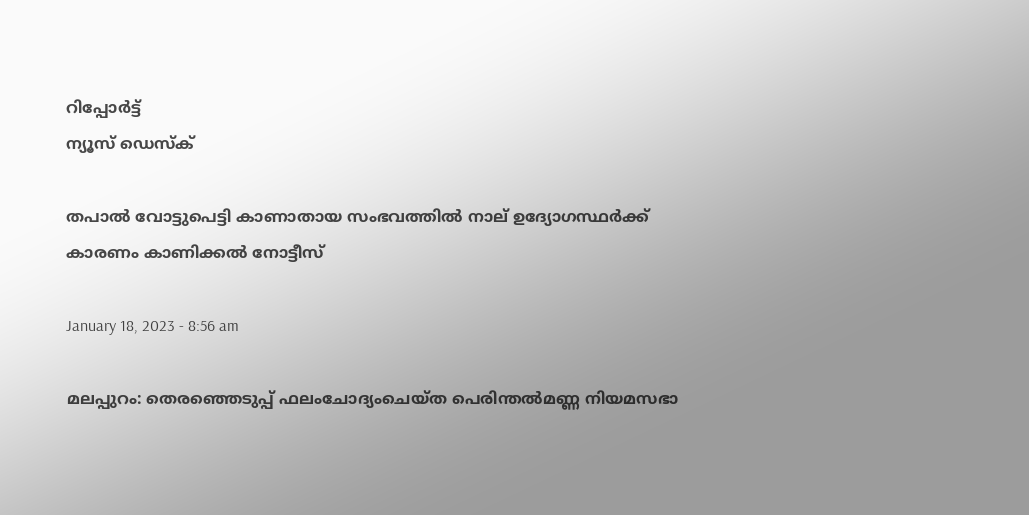റിപ്പോര്‍ട്ട്
ന്യൂസ് ഡെസ്ക്

തപാല്‍ വോട്ടുപെട്ടി കാണാതായ സംഭവത്തില്‍ നാല് ഉദ്യോഗസ്ഥര്‍ക്ക് കാരണം കാണിക്കല്‍ നോട്ടീസ്

January 18, 2023 - 8:56 am

മലപ്പുറം: തെരഞ്ഞെടുപ്പ് ഫലംചോദ്യംചെയ്ത പെരിന്തല്‍മണ്ണ നിയമസഭാ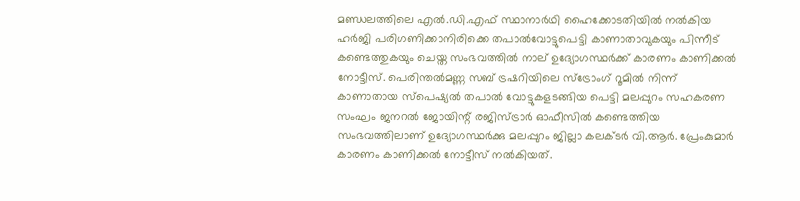മണ്ഡലത്തിലെ എല്‍.ഡി.എഫ് സ്ഥാനാര്‍ഥി ഹൈക്കോടതിയില്‍ നല്‍കിയ ഹര്‍ജി പരിഗണിക്കാനിരിക്കെ തപാല്‍വോട്ടുപെട്ടി കാണാതാവുകയും പിന്നീട് കണ്ടെത്തുകയും ചെയ്ത സംഭവത്തില്‍ നാല് ഉദ്യോഗസ്ഥര്‍ക്ക് കാരണം കാണിക്കല്‍ നോട്ടീസ്. പെരിന്തല്‍മണ്ണ സബ് ട്രഷറിയിലെ സ്‌ട്രോംഗ് റൂമില്‍ നിന്ന് കാണാതായ സ്‌പെഷ്യല്‍ തപാല്‍ വോട്ടുകളടങ്ങിയ പെട്ടി മലപ്പുറം സഹകരണ സംഘം ജനറല്‍ ജോയിന്റ് രജിസ്ട്രാര്‍ ഓഫീസില്‍ കണ്ടെത്തിയ സംഭവത്തിലാണ് ഉദ്യോഗസ്ഥര്‍ക്കു മലപ്പുറം ജില്ലാ കലക്ടര്‍ വി.ആര്‍. പ്രേംകുമാര്‍ കാരണം കാണിക്കല്‍ നോട്ടീസ് നല്‍കിയത്.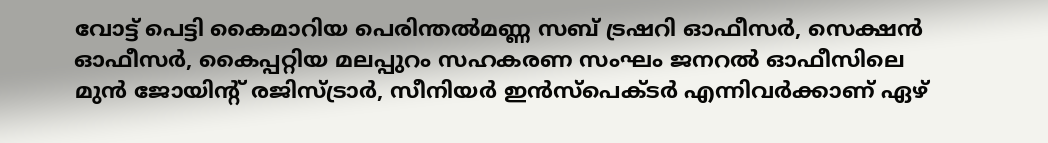വോട്ട് പെട്ടി കൈമാറിയ പെരിന്തല്‍മണ്ണ സബ് ട്രഷറി ഓഫീസര്‍, സെക്ഷന്‍ ഓഫീസര്‍, കൈപ്പറ്റിയ മലപ്പുറം സഹകരണ സംഘം ജനറല്‍ ഓഫീസിലെ മുന്‍ ജോയിന്റ് രജിസ്ട്രാര്‍, സീനിയര്‍ ഇന്‍സ്‌പെക്ടര്‍ എന്നിവര്‍ക്കാണ് ഏഴ്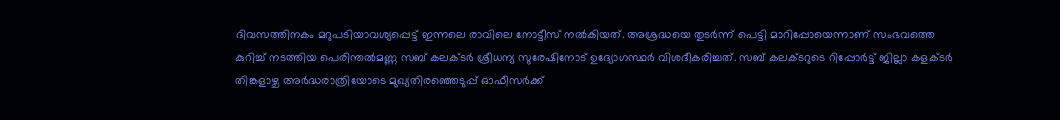ദിവസത്തിനകം മറുപടിയാവശ്യപ്പെട്ട് ഇന്നലെ രാവിലെ നോട്ടീസ് നല്‍കിയത്. അശ്രദ്ധയെ തുടര്‍ന്ന് പെട്ടി മാറിപ്പോയെന്നാണ് സംഭവത്തെ കുറിച്ച് നടത്തിയ പെരിന്തല്‍മണ്ണ സബ് കലക്ടര്‍ ശ്രീധന്യ സുരേഷിനോട് ഉദ്യോഗസ്ഥര്‍ വിശദീകരിച്ചത്. സബ് കലക്ടറുടെ റിപ്പോര്‍ട്ട് ജില്ലാ കളക്ടര്‍ തിങ്കളാഴ്ച അര്‍ദ്ധരാത്രിയോടെ മുഖ്യതിരഞ്ഞെടുപ്പ് ഓഫീസര്‍ക്ക്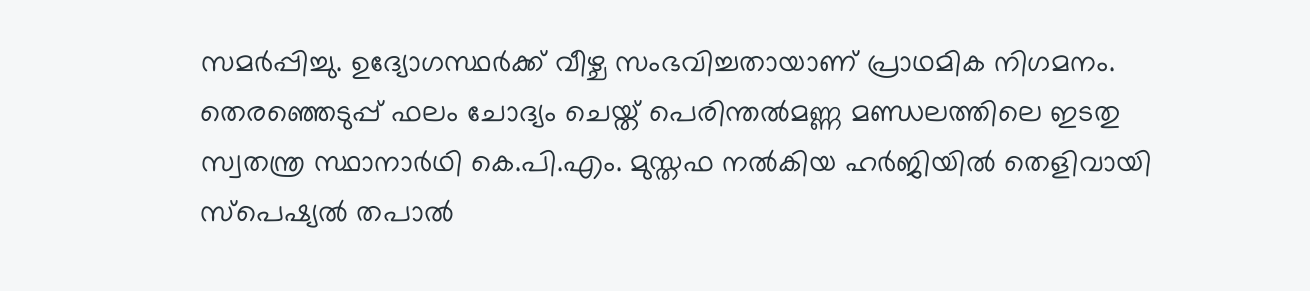സമര്‍പ്പിച്ചു. ഉദ്യോഗസ്ഥര്‍ക്ക് വീഴ്ച സംഭവിച്ചതായാണ് പ്രാഥമിക നിഗമനം. തെരഞ്ഞെടുപ്പ് ഫലം ചോദ്യം ചെയ്ത് പെരിന്തല്‍മണ്ണ മണ്ഡലത്തിലെ ഇടതു സ്വതന്ത്ര സ്ഥാനാര്‍ഥി കെ.പി.എം. മുസ്തഫ നല്‍കിയ ഹര്‍ജിയില്‍ തെളിവായി സ്‌പെഷ്യല്‍ തപാല്‍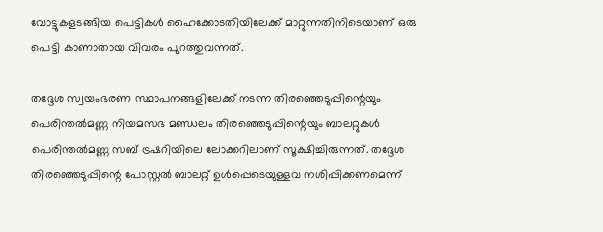വോട്ടുകളടങ്ങിയ പെട്ടികള്‍ ഹൈക്കോടതിയിലേക്ക് മാറ്റുന്നതിനിടെയാണ് ഒരു പെട്ടി കാണാതായ വിവരം പുറത്തുവന്നത്.

തദ്ദേശ സ്വയംഭരണ സ്ഥാപനങ്ങളിലേക്ക് നടന്ന തിരഞ്ഞെടുപ്പിന്റെയും പെരിന്തല്‍മണ്ണ നിയമസഭ മണ്ഡലം തിരഞ്ഞെടുപ്പിന്റെയും ബാലറ്റുകള്‍ പെരിന്തല്‍മണ്ണ സബ് ട്രഷറിയിലെ ലോക്കറിലാണ് സൂക്ഷിച്ചിരുന്നത്. തദ്ദേശ തിരഞ്ഞെടുപ്പിന്റെ പോസ്റ്റല്‍ ബാലറ്റ് ഉള്‍പ്പെടെയുള്ളവ നശിപ്പിക്കണമെന്ന്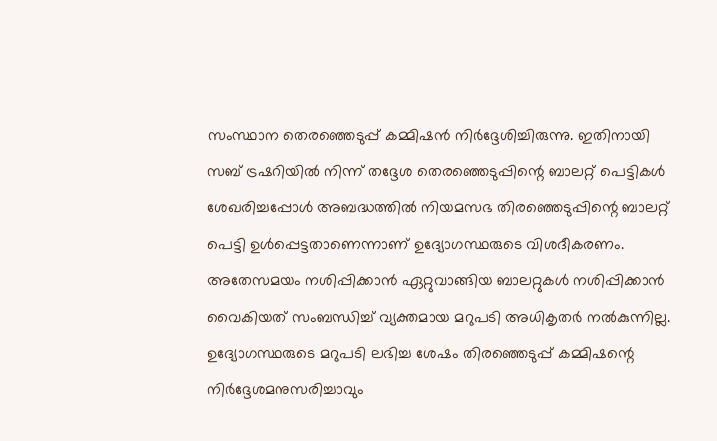സംസ്ഥാന തെരഞ്ഞെടുപ്പ് കമ്മിഷന്‍ നിര്‍ദ്ദേശിച്ചിരുന്നു. ഇതിനായി സബ് ട്രഷറിയില്‍ നിന്ന് തദ്ദേശ തെരഞ്ഞെടുപ്പിന്റെ ബാലറ്റ് പെട്ടികള്‍ ശേഖരിച്ചപ്പോള്‍ അബദ്ധത്തില്‍ നിയമസഭ തിരഞ്ഞെടുപ്പിന്റെ ബാലറ്റ് പെട്ടി ഉള്‍പ്പെട്ടതാണെന്നാണ് ഉദ്യോഗസ്ഥരുടെ വിശദീകരണം. അതേസമയം നശിപ്പിക്കാന്‍ ഏറ്റുവാങ്ങിയ ബാലറ്റുകള്‍ നശിപ്പിക്കാന്‍ വൈകിയത് സംബന്ധിച്ച് വ്യക്തമായ മറുപടി അധികൃതര്‍ നല്‍കുന്നില്ല. ഉദ്യോഗസ്ഥരുടെ മറുപടി ലഭിച്ച ശേഷം തിരഞ്ഞെടുപ്പ് കമ്മിഷന്റെ നിര്‍ദ്ദേശമനുസരിച്ചാവും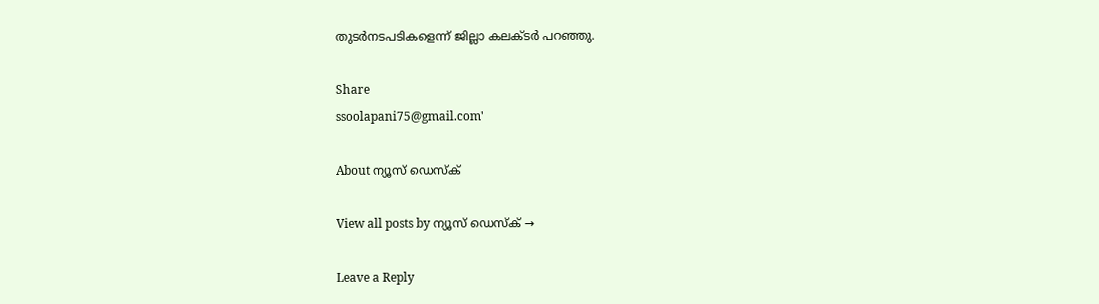തുടര്‍നടപടികളെന്ന് ജില്ലാ കലക്ടര്‍ പറഞ്ഞു.

Share
ssoolapani75@gmail.com'

About ന്യൂസ് ഡെസ്ക്

View all posts by ന്യൂസ് ഡെസ്ക് →

Leave a Reply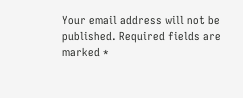Your email address will not be published. Required fields are marked *